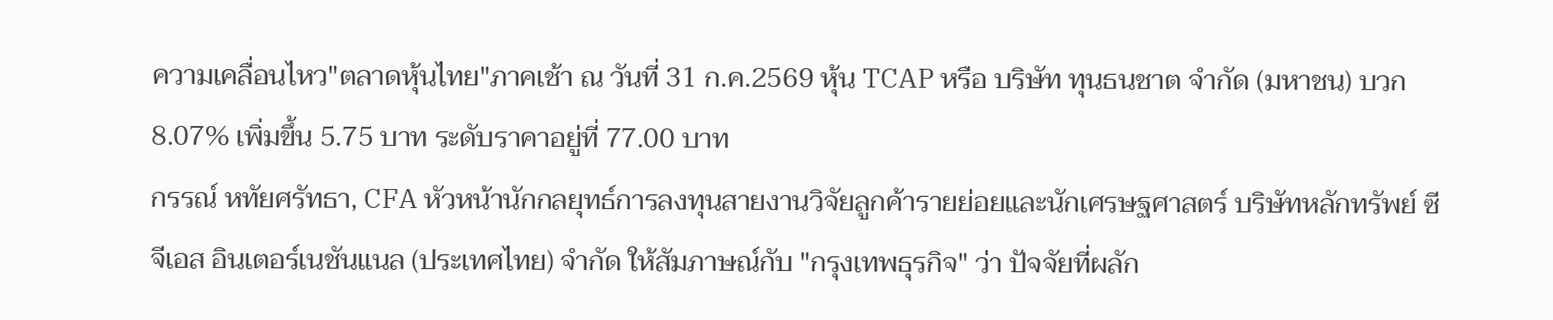ความเคลื่อนไหว"ตลาดหุ้นไทย"ภาคเช้า ณ วันที่ 31 ก.ค.2569 หุ้น TCAP หรือ บริษัท ทุนธนชาต จำกัด (มหาชน) บวก 8.07% เพิ่มขึ้น 5.75 บาท ระดับราคาอยู่ที่ 77.00 บาท
กรรณ์ หทัยศรัทธา, CFA หัวหน้านักกลยุทธ์การลงทุนสายงานวิจัยลูกค้ารายย่อยและนักเศรษฐศาสตร์ บริษัทหลักทรัพย์ ซีจีเอส อินเตอร์เนชันแนล (ประเทศไทย) จำกัด ให้สัมภาษณ์กับ "กรุงเทพธุรกิจ" ว่า ปัจจัยที่ผลัก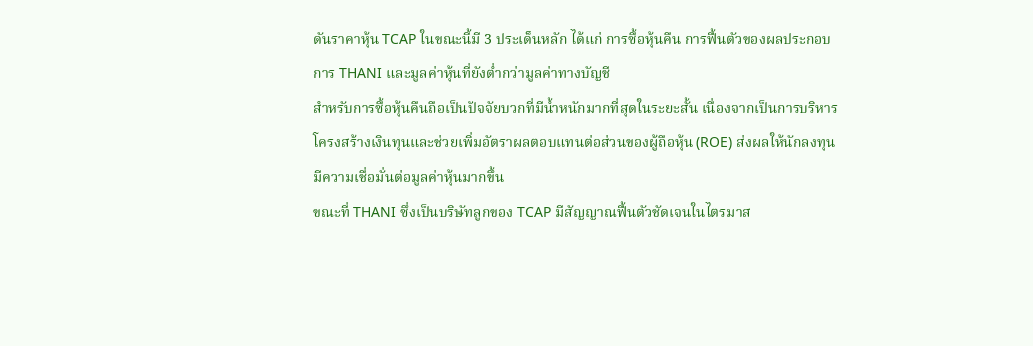ดันราคาหุ้น TCAP ในขณะนี้มี 3 ประเด็นหลัก ได้แก่ การซื้อหุ้นคืน การฟื้นตัวของผลประกอบการ THANI และมูลค่าหุ้นที่ยังต่ำกว่ามูลค่าทางบัญชี
สำหรับการซื้อหุ้นคืนถือเป็นปัจจัยบวกที่มีน้ำหนักมากที่สุดในระยะสั้น เนื่องจากเป็นการบริหารโครงสร้างเงินทุนและช่วยเพิ่มอัตราผลตอบแทนต่อส่วนของผู้ถือหุ้น (ROE) ส่งผลให้นักลงทุนมีความเชื่อมั่นต่อมูลค่าหุ้นมากขึ้น
ขณะที่ THANI ซึ่งเป็นบริษัทลูกของ TCAP มีสัญญาณฟื้นตัวชัดเจนในไตรมาส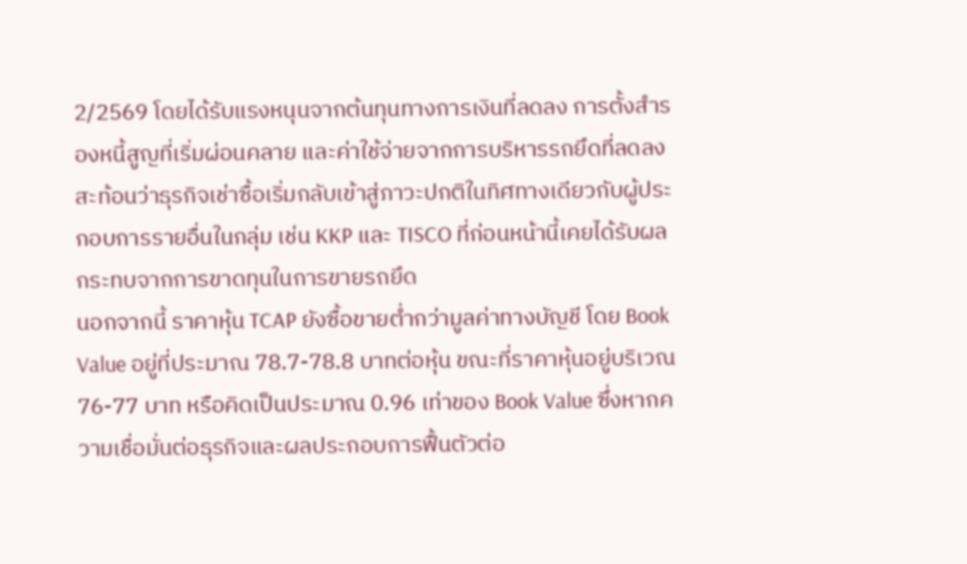2/2569 โดยได้รับแรงหนุนจากต้นทุนทางการเงินที่ลดลง การตั้งสำรองหนี้สูญที่เริ่มผ่อนคลาย และค่าใช้จ่ายจากการบริหารรถยึดที่ลดลง สะท้อนว่าธุรกิจเช่าซื้อเริ่มกลับเข้าสู่ภาวะปกติในทิศทางเดียวกับผู้ประกอบการรายอื่นในกลุ่ม เช่น KKP และ TISCO ที่ก่อนหน้านี้เคยได้รับผลกระทบจากการขาดทุนในการขายรถยึด
นอกจากนี้ ราคาหุ้น TCAP ยังซื้อขายต่ำกว่ามูลค่าทางบัญชี โดย Book Value อยู่ที่ประมาณ 78.7-78.8 บาทต่อหุ้น ขณะที่ราคาหุ้นอยู่บริเวณ 76-77 บาท หรือคิดเป็นประมาณ 0.96 เท่าของ Book Value ซึ่งหากความเชื่อมั่นต่อธุรกิจและผลประกอบการฟื้นตัวต่อ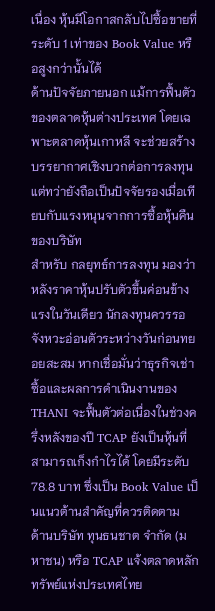เนื่อง หุ้นมีโอกาสกลับไปซื้อขายที่ระดับ 1 เท่าของ Book Value หรือสูงกว่านั้นได้
ด้านปัจจัยภายนอก แม้การฟื้นตัวของตลาดหุ้นต่างประเทศ โดยเฉพาะตลาดหุ้นเกาหลี จะช่วยสร้างบรรยากาศเชิงบวกต่อการลงทุน แต่ทว่ายังถือเป็นปัจจัยรองเมื่อเทียบกับแรงหนุนจากการซื้อหุ้นคืนของบริษัท
สำหรับ กลยุทธ์การลงทุน มองว่าหลังราคาหุ้นปรับตัวขึ้นค่อนข้างแรงในวันเดียว นักลงทุนควรรอจังหวะอ่อนตัวระหว่างวันก่อนทยอยสะสม หากเชื่อมั่นว่าธุรกิจเช่าซื้อและผลการดำเนินงานของ THANI จะฟื้นตัวต่อเนื่องในช่วงครึ่งหลังของปี TCAP ยังเป็นหุ้นที่สามารถเก็งกำไรได้ โดยมีระดับ 78.8 บาท ซึ่งเป็น Book Value เป็นแนวต้านสำคัญที่ควรติดตาม
ด้านบริษัท ทุนธนชาต จำกัด (มหาชน) หรือ TCAP แจ้งตลาดหลักทรัพย์แห่งประเทศไทย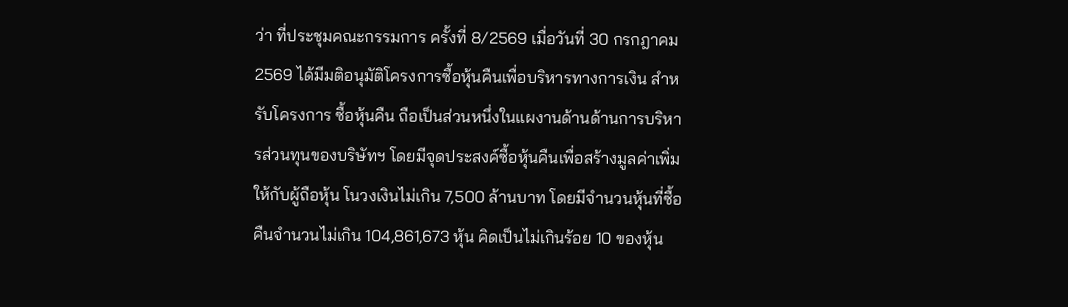ว่า ที่ประชุมคณะกรรมการ ครั้งที่ 8/2569 เมื่อวันที่ 30 กรกฎาคม 2569 ได้มีมติอนุมัติโครงการซื้อหุ้นคืนเพื่อบริหารทางการเงิน สำหรับโครงการ ซื้อหุ้นคืน ถือเป็นส่วนหนึ่งในแผงานด้านด้านการบริหารส่วนทุนของบริษัทฯ โดยมีจุดประสงค์ซื้อหุ้นคืนเพื่อสร้างมูลค่าเพิ่มให้กับผู้ถือหุ้น โนวงเงินไม่เกิน 7,500 ล้านบาท โดยมีจำนวนหุ้นที่ซื้อคืนจำนวนไม่เกิน 104,861,673 หุ้น คิดเป็นไม่เกินร้อย 10 ของหุ้น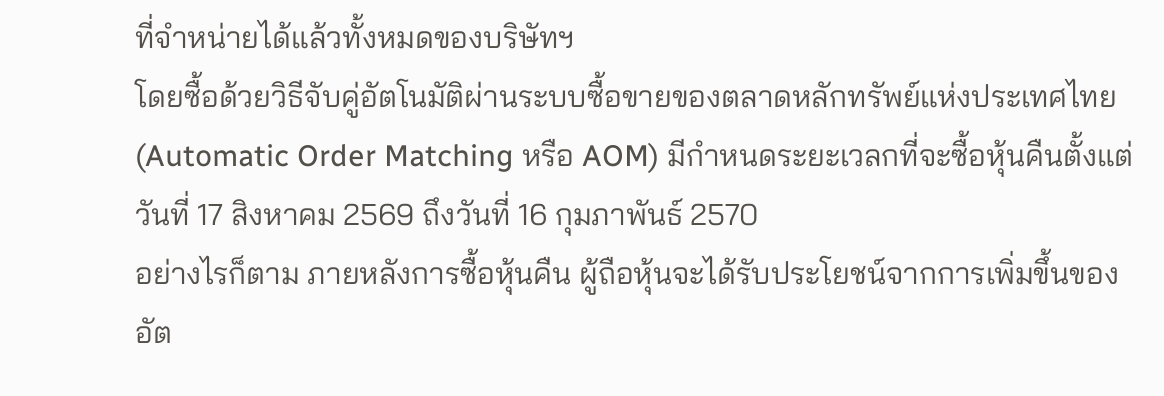ที่จำหน่ายได้แล้วทั้งหมดของบริษัทฯ
โดยซื้อด้วยวิธีจับคู่อัตโนมัติผ่านระบบซื้อขายของตลาดหลักทรัพย์แห่งประเทศไทย (Automatic Order Matching หรือ AOM) มีกำหนดระยะเวลกที่จะซื้อหุ้นคืนตั้งแต่วันที่ 17 สิงหาคม 2569 ถึงวันที่ 16 กุมภาพันธ์ 2570
อย่างไรก็ตาม ภายหลังการซื้อหุ้นคืน ผู้ถือหุ้นจะได้รับประโยชน์จากการเพิ่มขึ้นของอัต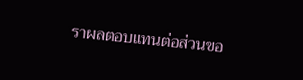ราผลตอบแทนต่อส่วนขอ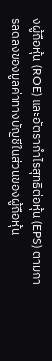งผู้ถือหุ้น (ROE) และอัตรากำไรสุทธิต่อหุ้น (EPS) ตามการลดลงของมูลค่าทางบัญชีในส่วนของผู้ถือหุ้น